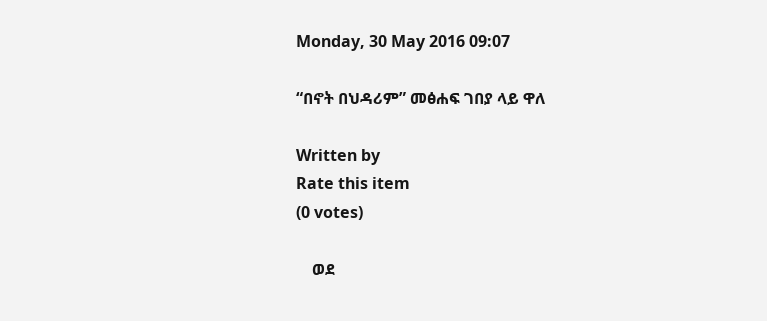Monday, 30 May 2016 09:07

“በኖት በህዳሪም” መፅሐፍ ገበያ ላይ ዋለ

Written by
Rate this item
(0 votes)

    ወደ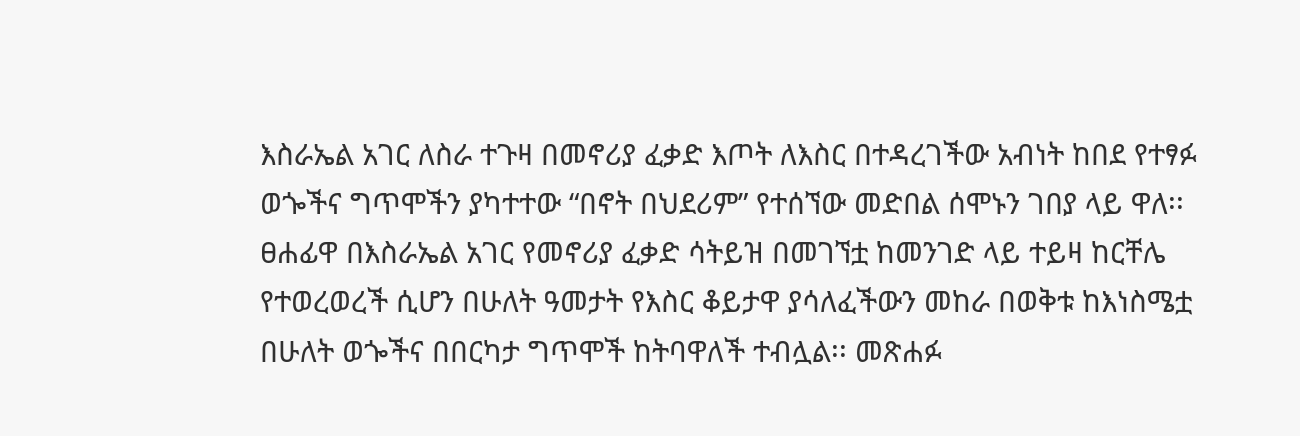እስራኤል አገር ለስራ ተጉዛ በመኖሪያ ፈቃድ እጦት ለእስር በተዳረገችው አብነት ከበደ የተፃፉ ወጐችና ግጥሞችን ያካተተው “በኖት በህደሪም” የተሰኘው መድበል ሰሞኑን ገበያ ላይ ዋለ፡፡ ፀሐፊዋ በእስራኤል አገር የመኖሪያ ፈቃድ ሳትይዝ በመገኘቷ ከመንገድ ላይ ተይዛ ከርቸሌ የተወረወረች ሲሆን በሁለት ዓመታት የእስር ቆይታዋ ያሳለፈችውን መከራ በወቅቱ ከእነስሜቷ በሁለት ወጐችና በበርካታ ግጥሞች ከትባዋለች ተብሏል፡፡ መጽሐፉ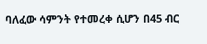ባለፈው ሳምንት የተመረቀ ሲሆን በ45 ብር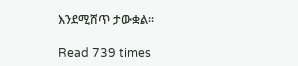እንደሚሸጥ ታውቋል፡፡

Read 739 times